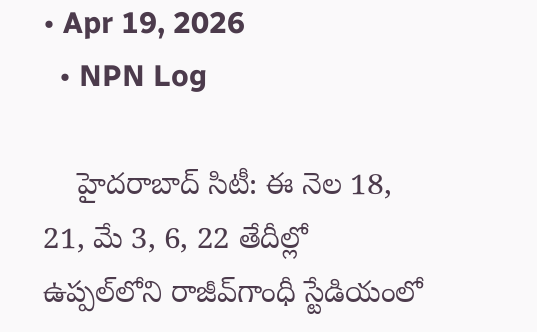• Apr 19, 2026
  • NPN Log

    హైదరాబాద్‌ సిటీ: ఈ నెల 18, 21, మే 3, 6, 22 తేదీల్లో ఉప్పల్‌లోని రాజీవ్‌గాంధీ స్టేడియంలో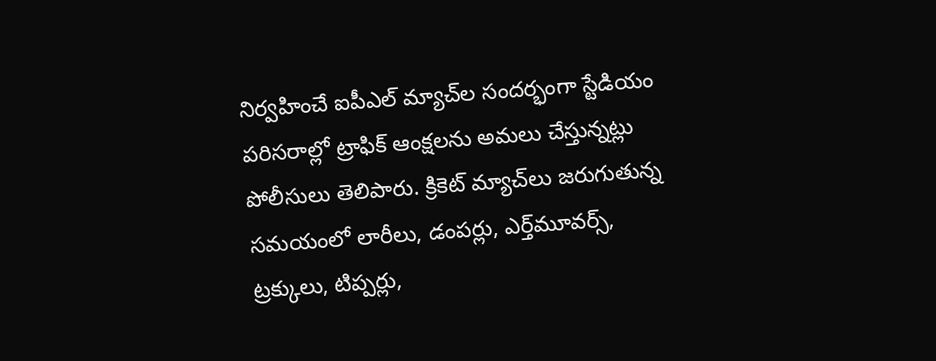నిర్వహించే ఐపీఎల్‌ మ్యాచ్‌ల సందర్భంగా స్టేడియం పరిసరాల్లో ట్రాఫిక్‌ ఆంక్షలను అమలు చేస్తున్నట్లు పోలీసులు తెలిపారు. క్రికెట్‌ మ్యాచ్‌లు జరుగుతున్న సమయంలో లారీలు, డంపర్లు, ఎర్త్‌మూవర్స్‌, ట్రక్కులు, టిప్పర్లు,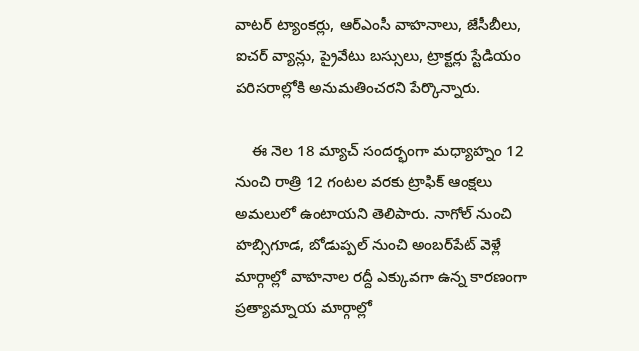వాటర్‌ ట్యాంకర్లు, ఆర్‌ఎంసీ వాహనాలు, జేసీబీలు, ఐచర్‌ వ్యాన్లు, ప్రైవేటు బస్సులు, ట్రాక్టర్లు స్టేడియం పరిసరాల్లోకి అనుమతించరని పేర్కొన్నారు.

    ఈ నెల 18 మ్యాచ్‌ సందర్భంగా మధ్యాహ్నం 12 నుంచి రాత్రి 12 గంటల వరకు ట్రాఫిక్‌ ఆంక్షలు అమలులో ఉంటాయని తెలిపారు. నాగోల్‌ నుంచి హబ్సిగూడ, బోడుప్పల్‌ నుంచి అంబర్‌పేట్‌ వెళ్లే మార్గాల్లో వాహనాల రద్దీ ఎక్కువగా ఉన్న కారణంగా ప్రత్యామ్నాయ మార్గాల్లో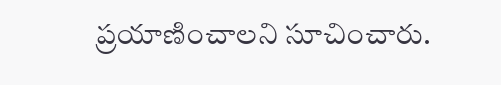ప్రయాణించాలని సూచించారు.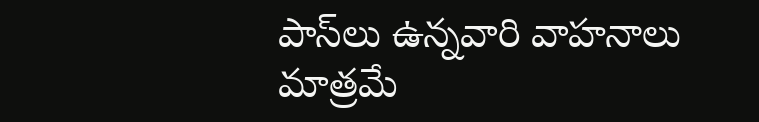పాస్‌లు ఉన్నవారి వాహనాలు మాత్రమే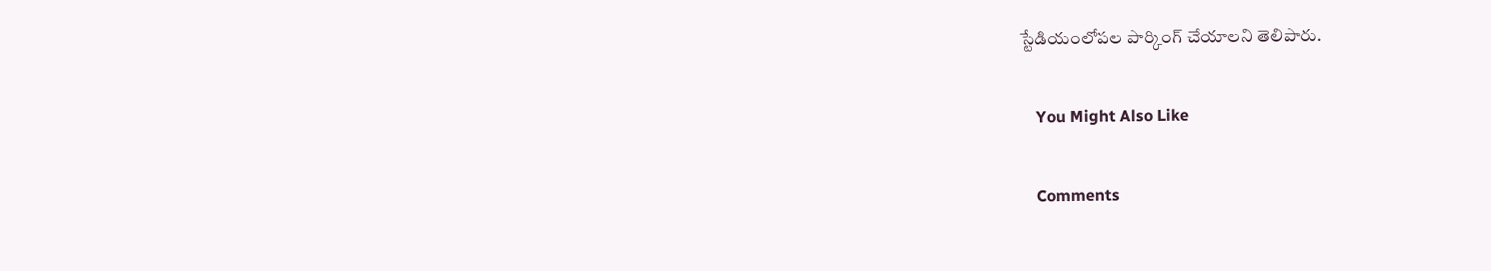స్టేడియంలోపల పార్కింగ్‌ చేయాలని తెలిపారు.

    You Might Also Like

    Comments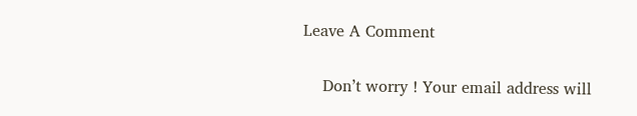Leave A Comment

    Don’t worry ! Your email address will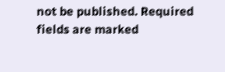not be published. Required fields are marked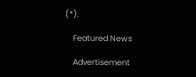(*).

    Featured News

    Advertisement